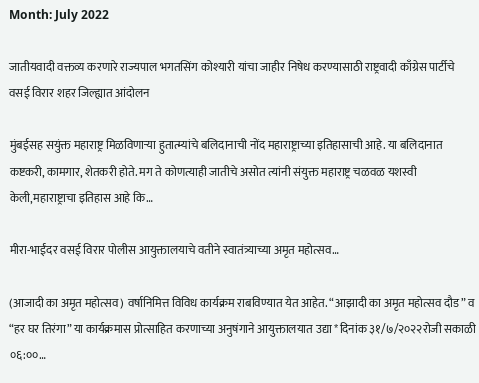Month: July 2022

जातीयवादी वक्तव्य करणारे राज्यपाल भगतसिंग कोश्यारी यांचा जाहीर निषेध करण्यासाठी राष्ट्रवादी काँग्रेस पार्टीचे वसई विरार शहर जिल्ह्यात आंदोलन

मुंबईसह सयुंक्त महाराष्ट्र मिळविणाऱ्या हुतात्म्यांचे बलिदानाची नोंद महाराष्ट्राच्या इतिहासाची आहे. या बलिदानात कष्टकरी, कामगार, शेतकरी होते. मग ते कोणत्याही जातीचे असोत त्यांनी संयुक्त महाराष्ट्र चळवळ यशस्वी केली,महाराष्ट्राचा इतिहास आहे कि…

मीरा-भाईंदर वसई विरार पोलीस आयुक्तालयाचे वतीने स्वातंत्र्याच्या अमृत महोत्सव…

(आजादी का अमृत महोत्सव) वर्षानिमित्त विविध कार्यक्रम राबविण्यात येत आहेत. “आझादी का अमृत महोत्सव दौड” व “हर घर तिरंगा” या कार्यक्रमास प्रोत्साहित करणाच्या अनुषंगाने आयुक्तालयात उद्या *दिनांक ३१/७/२०२२रोजी सकाळी ०६:००…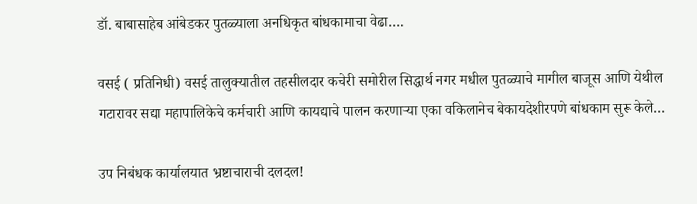डॉ. बाबासाहेब आंबेडकर पुतळ्याला अनधिकृत बांधकामाचा वेढा….

वसई ( प्रतिनिधी) वसई तालुक्यातील तहसीलदार कचेरी समोरील सिद्धार्थ नगर मधील पुतळ्याचे मागील बाजूस आणि येथील गटारावर सद्या महापालिकेचे कर्मचारी आणि कायद्याचे पालन करणाऱ्या एका वकिलानेच बेकायदेशीरपणे बांधकाम सुरू केले…

उप निबंधक कार्यालयात भ्रष्टाचाराची दलदल!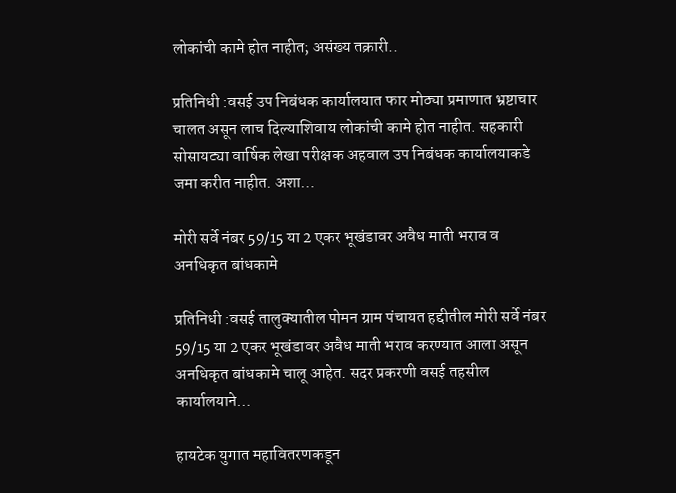लोकांची कामे होत नाहीत; असंख्य तक्रारी..

प्रतिनिधी :वसई उप निबंधक कार्यालयात फार मोठ्या प्रमाणात भ्रष्टाचार चालत असून लाच दिल्याशिवाय लोकांची कामे होत नाहीत. सहकारी सोसायट्या वार्षिक लेखा परीक्षक अहवाल उप निबंधक कार्यालयाकडे जमा करीत नाहीत. अशा…

मोरी सर्वे नंबर 59/15 या 2 एकर भूखंडावर अवैध माती भराव व अनधिकृत बांधकामे

प्रतिनिधी :वसई तालुक्यातील पोमन ग्राम पंचायत हद्दीतील मोरी सर्वे नंबर 59/15 या 2 एकर भूखंडावर अवैध माती भराव करण्यात आला असून अनधिकृत बांधकामे चालू आहेत. सदर प्रकरणी वसई तहसील कार्यालयाने…

हायटेक युगात महावितरणकडून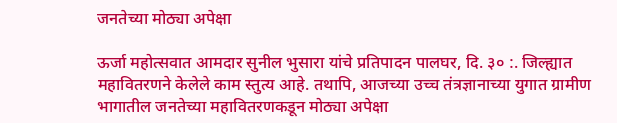जनतेच्या मोठ्या अपेक्षा

ऊर्जा महोत्सवात आमदार सुनील भुसारा यांचे प्रतिपादन पालघर, दि. ३० :. जिल्ह्यात महावितरणने केलेले काम स्तुत्य आहे. तथापि, आजच्या उच्च तंत्रज्ञानाच्या युगात ग्रामीण भागातील जनतेच्या महावितरणकडून मोठ्या अपेक्षा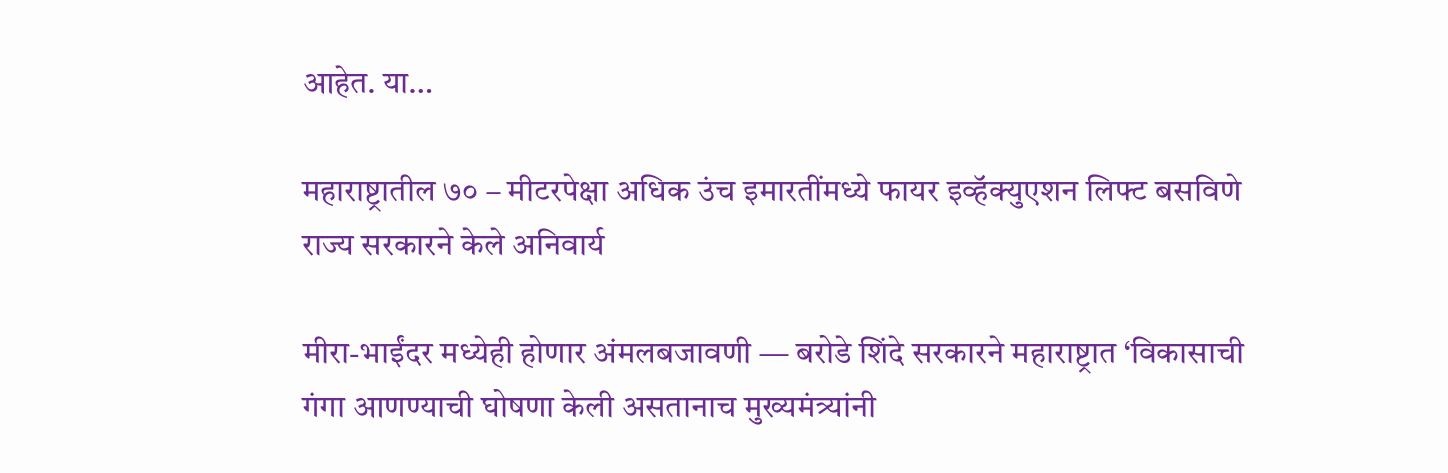आहेत. या…

महाराष्ट्रातील ७० – मीटरपेक्षा अधिक उंच इमारतींमध्ये फायर इव्हॅक्युएशन लिफ्ट बसविणे राज्य सरकारने केले अनिवार्य

मीरा-भाईंदर मध्येही होणार अंमलबजावणी — बरोडे शिंदे सरकारने महाराष्ट्रात ‘विकासाची गंगा आणण्याची घोषणा केली असतानाच मुख्यमंत्र्यांनी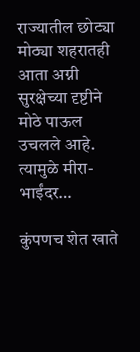राज्यातील छोट्या मोठ्या शहरातही आता अग्नी सुरक्षेच्या दृष्टीने मोठे पाऊल उचलले आहे. त्यामुळे मीरा-भाईंदर…

कुंपणच शेत खाते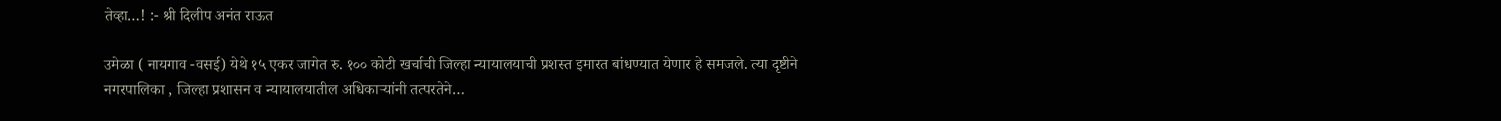तेव्हा…! :- श्री दिलीप अनंत राऊत

उमेळा ( नायगाव -वसई) येथे १५ एकर जागेत रु. १०० कोटी खर्चाची जिल्हा न्यायालयाची प्रशस्त इमारत बांधण्यात येणार हे समजले. त्या दृष्टीने नगरपालिका , जिल्हा प्रशासन व न्यायालयातील अधिकाऱ्यांनी तत्परतेने…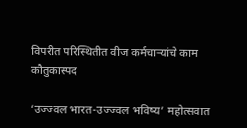विपरीत परिस्थितीत वीज कर्मचाऱ्यांचे काम कौतुकास्पद

‘उज्ज्वल भारत-उज्ज्वल भविष्य’ महोत्सवात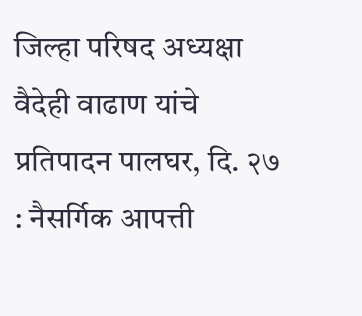जिल्हा परिषद अध्यक्षा वैदेही वाढाण यांचे प्रतिपादन पालघर, दि. २७ : नैसर्गिक आपत्ती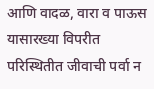आणि वादळ, वारा व पाऊस यासारख्या विपरीत परिस्थितीत जीवाची पर्वा न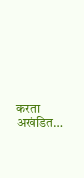करता अखंडित…